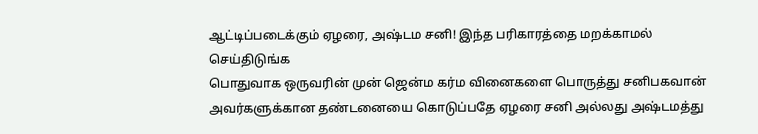ஆட்டிப்படைக்கும் ஏழரை, அஷ்டம சனி! இந்த பரிகாரத்தை மறக்காமல் செய்திடுங்க
பொதுவாக ஒருவரின் முன் ஜென்ம கர்ம வினைகளை பொருத்து சனிபகவான் அவர்களுக்கான தண்டனையை கொடுப்பதே ஏழரை சனி அல்லது அஷ்டமத்து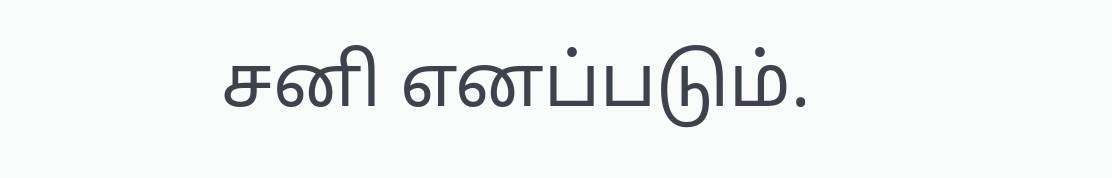சனி எனப்படும்.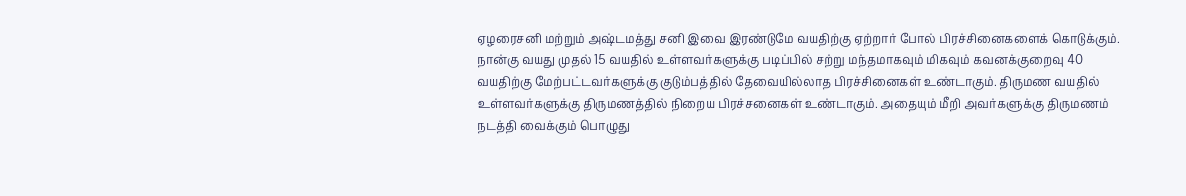ஏழரைசனி மற்றும் அஷ்டமத்து சனி இவை இரண்டுமே வயதிற்கு ஏற்றார் போல் பிரச்சினைகளைக் கொடுக்கும்.
நான்கு வயது முதல் 15 வயதில் உள்ளவர்களுக்கு படிப்பில் சற்று மந்தமாகவும் மிகவும் கவனக்குறைவு 40 வயதிற்கு மேற்பட்டவர்களுக்கு குடும்பத்தில் தேவையில்லாத பிரச்சினைகள் உண்டாகும். திருமண வயதில் உள்ளவர்களுக்கு திருமணத்தில் நிறைய பிரச்சனைகள் உண்டாகும். அதையும் மீறி அவர்களுக்கு திருமணம் நடத்தி வைக்கும் பொழுது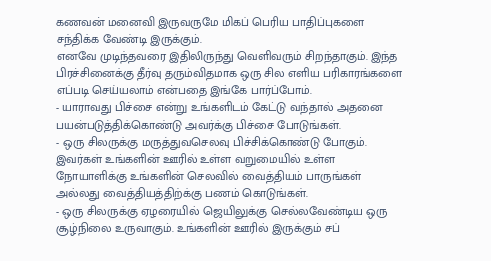கணவன் மனைவி இருவருமே மிகப் பெரிய பாதிப்புகளை சந்திக்க வேண்டி இருக்கும்.
எனவே முடிந்தவரை இதிலிருந்து வெளிவரும் சிறந்தாகும். இந்த பிரச்சினைக்கு தீர்வு தரும்விதமாக ஒரு சில எளிய பரிகாரங்களை எப்படி செய்யலாம் என்பதை இங்கே பார்ப்போம்.
- யாராவது பிச்சை என்று உங்களிடம் கேட்டு வந்தால் அதனை பயன்படுத்திக்கொண்டு அவர்க்கு பிச்சை போடுங்கள்.
- ஒரு சிலருக்கு மருத்துவசெலவு பிச்சிக்கொண்டு போகும். இவர்கள் உங்களின் ஊரில் உள்ள வறுமையில் உள்ள நோயாளிக்கு உங்களின் செலவில் வைத்தியம் பாருங்கள் அல்லது வைத்தியத்திற்க்கு பணம் கொடுங்கள்.
- ஒரு சிலருக்கு ஏழரையில் ஜெயிலுக்கு செல்லவேண்டிய ஒரு சூழ்நிலை உருவாகும். உங்களின் ஊரில் இருக்கும் சப்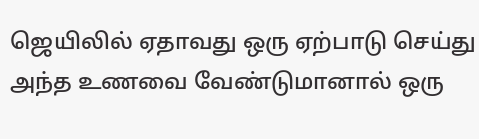ஜெயிலில் ஏதாவது ஒரு ஏற்பாடு செய்து அந்த உணவை வேண்டுமானால் ஒரு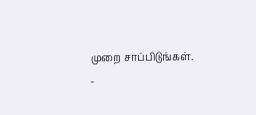முறை சாப்பிடுங்கள்.
-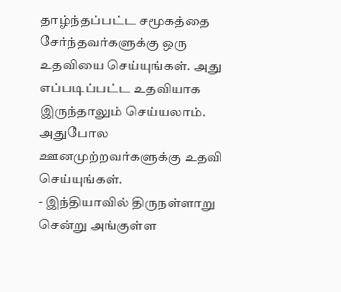தாழ்ந்தப்பட்ட சமூகத்தை சேர்ந்தவர்களுக்கு ஒரு உதவியை செய்யுங்கள். அது எப்படிப்பட்ட உதவியாக இருந்தாலும் செய்யலாம். அதுபோல ஊனமுற்றவர்களுக்கு உதவி செய்யுங்கள்.
- இந்தியாவில் திருநள்ளாறு சென்று அங்குள்ள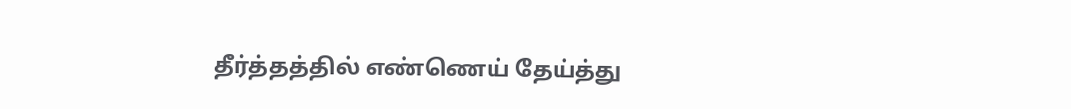தீர்த்தத்தில் எண்ணெய் தேய்த்து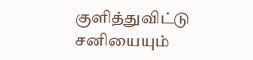குளித்துவிட்டு சனியையும்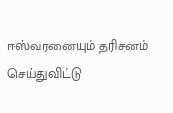ஈஸ்வரனையும் தரிசனம் செய்துவிட்டு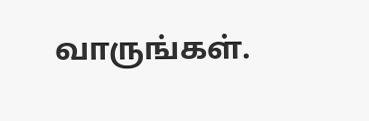வாருங்கள்.